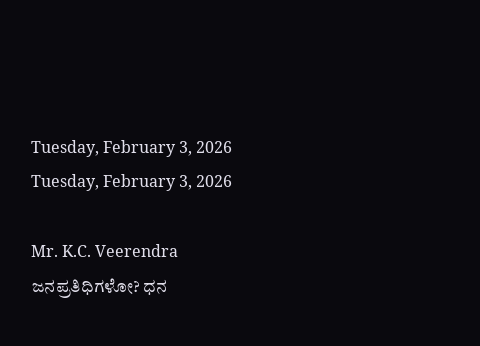Tuesday, February 3, 2026
Tuesday, February 3, 2026

Mr. K.C. Veerendra ಜನಪ್ರತಿಧಿಗಳೋ? ಧನ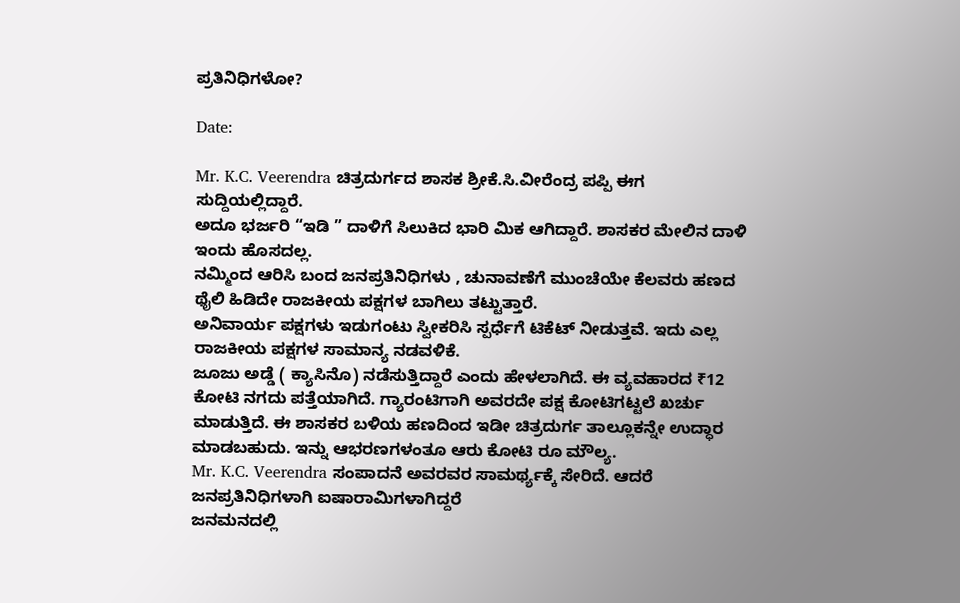ಪ್ರತಿನಿಧಿಗಳೋ?

Date:

Mr. K.C. Veerendra ಚಿತ್ರದುರ್ಗದ ಶಾಸಕ ಶ್ರೀಕೆ.ಸಿ.ವೀರೆಂದ್ರ ಪಪ್ಪಿ ಈಗ ಸುದ್ದಿಯಲ್ಲಿದ್ದಾರೆ.
ಅದೂ ಭರ್ಜರಿ “ಇಡಿ ” ದಾಳಿಗೆ ಸಿಲುಕಿದ ಭಾರಿ ಮಿಕ ಆಗಿದ್ದಾರೆ. ಶಾಸಕರ ಮೇಲಿನ ದಾಳಿ ಇಂದು ಹೊಸದಲ್ಲ.
ನಮ್ಮಿಂದ ಆರಿಸಿ ಬಂದ ಜನಪ್ರತಿನಿಧಿಗಳು , ಚುನಾವಣೆಗೆ ‌ಮುಂಚೆಯೇ ಕೆಲವರು ಹಣದ ಥೈಲಿ ಹಿಡಿದೇ ರಾಜಕೀಯ ಪಕ್ಷಗಳ ಬಾಗಿಲು ತಟ್ಟುತ್ತಾರೆ.
ಅನಿವಾರ್ಯ ಪಕ್ಷಗಳು ಇಡುಗಂಟು ಸ್ವೀಕರಿಸಿ ಸ್ಪರ್ಧೆಗೆ ಟಿಕೆಟ್ ನೀಡುತ್ತವೆ. ಇದು ಎಲ್ಲ ರಾಜಕೀಯ ಪಕ್ಷಗಳ ಸಾಮಾನ್ಯ ನಡವಳಿಕೆ.
ಜೂಜು ಅಡ್ಡೆ ( ಕ್ಯಾಸಿನೊ) ನಡೆಸುತ್ತಿದ್ದಾರೆ ಎಂದು ಹೇಳಲಾಗಿದೆ. ಈ ವ್ಯವಹಾರದ ₹12 ಕೋಟಿ ನಗದು ಪತ್ತೆಯಾಗಿದೆ. ಗ್ಯಾರಂಟಿಗಾಗಿ ಅವರದೇ ಪಕ್ಷ ಕೋಟಿಗಟ್ಟಲೆ ಖರ್ಚು ಮಾಡುತ್ತಿದೆ. ಈ ಶಾಸಕರ ಬಳಿಯ ಹಣದಿಂದ ಇಡೀ ಚಿತ್ರದುರ್ಗ ತಾಲ್ಲೂಕನ್ನೇ ಉದ್ಧಾರ ಮಾಡಬಹುದು. ಇನ್ನು ಆಭರಣಗಳಂತೂ ಆರು ಕೋಟಿ ರೂ ಮೌಲ್ಯ.
Mr. K.C. Veerendra ಸಂಪಾದನೆ ಅವರವರ ಸಾಮರ್ಥ್ಯಕ್ಕೆ ಸೇರಿದೆ. ಆದರೆ ಜನಪ್ರತಿನಿಧಿಗಳಾಗಿ ಐಷಾರಾಮಿಗಳಾಗಿದ್ದರೆ
ಜನಮನದಲ್ಲಿ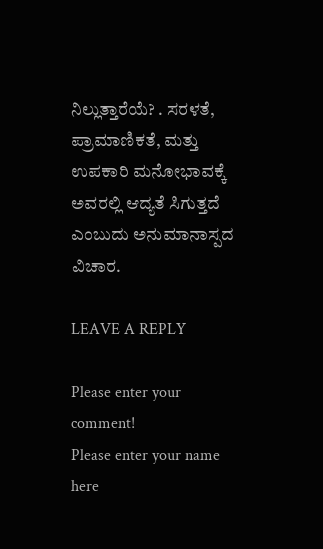ನಿಲ್ಲುತ್ತಾರೆಯೆ? . ಸರಳತೆ, ಪ್ರಾಮಾಣಿಕತೆ, ಮತ್ತು ಉಪಕಾರಿ ಮನೋಭಾವಕ್ಕೆ ಅವರಲ್ಲಿ ಆದ್ಯತೆ ಸಿಗುತ್ತದೆ ಎಂಬುದು ಅನುಮಾನಾಸ್ಪದ ವಿಚಾರ.

LEAVE A REPLY

Please enter your comment!
Please enter your name here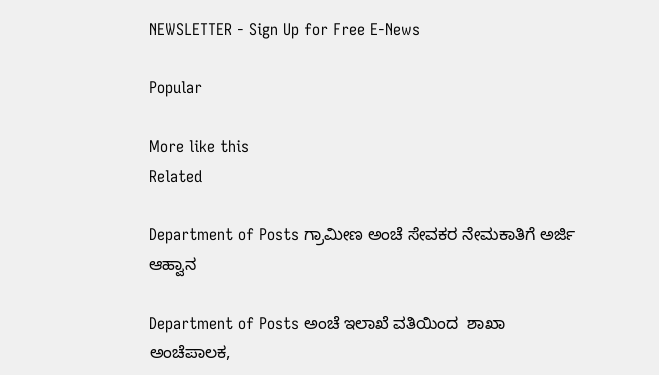NEWSLETTER - Sign Up for Free E-News

Popular

More like this
Related

Department of Posts ಗ್ರಾಮೀಣ ಅಂಚೆ ಸೇವಕರ ನೇಮಕಾತಿಗೆ ಅರ್ಜಿ ಆಹ್ವಾನ

Department of Posts ಅಂಚೆ ಇಲಾಖೆ ವತಿಯಿಂದ  ಶಾಖಾ ಅಂಚೆಪಾಲಕ,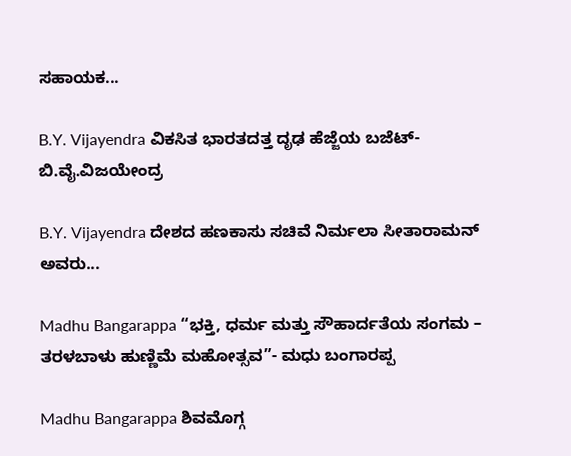ಸಹಾಯಕ...

B.Y. Vijayendra ವಿಕಸಿತ ಭಾರತದತ್ತ ದೃಢ ಹೆಜ್ಜೆಯ ಬಜೆಟ್- ಬಿ.ವೈ.ವಿಜಯೇಂದ್ರ

B.Y. Vijayendra ದೇಶದ ಹಣಕಾಸು ಸಚಿವೆ ನಿರ್ಮಲಾ ಸೀತಾರಾಮನ್ ಅವರು...

Madhu Bangarappa “ಭಕ್ತಿ, ಧರ್ಮ ಮತ್ತು ಸೌಹಾರ್ದತೆಯ ಸಂಗಮ – ತರಳಬಾಳು ಹುಣ್ಣಿಮೆ ಮಹೋತ್ಸವ”- ಮಧು ಬಂಗಾರಪ್ಪ

Madhu Bangarappa ಶಿವಮೊಗ್ಗ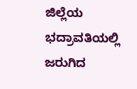ಜಿಲ್ಲೆಯ ಭದ್ರಾವತಿಯಲ್ಲಿ ಜರುಗಿದ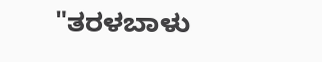"ತರಳಬಾಳು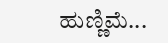ಹುಣ್ಣಿಮೆ...